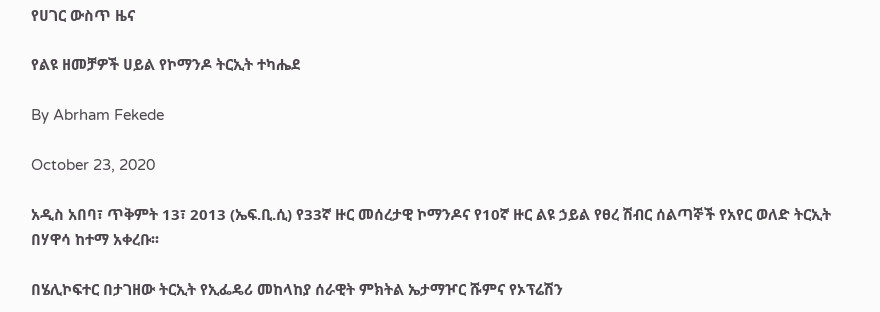የሀገር ውስጥ ዜና

የልዩ ዘመቻዎች ሀይል የኮማንዶ ትርኢት ተካሔደ

By Abrham Fekede

October 23, 2020

አዲስ አበባ፣ ጥቅምት 13፣ 2013 (ኤፍ.ቢ.ሲ) የ33ኛ ዙር መሰረታዊ ኮማንዶና የ10ኛ ዙር ልዩ ኃይል የፀረ ሽብር ሰልጣኞች የአየር ወለድ ትርኢት በሃዋሳ ከተማ አቀረቡ፡፡

በሄሊኮፍተር በታገዘው ትርኢት የኢፌዴሪ መከላከያ ሰራዊት ምክትል ኤታማዦር ሹምና የኦፕሬሽን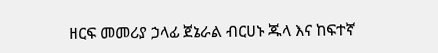ዘርፍ መመሪያ ኃላፊ ጀኔራል ብርሀኑ ጁላ እና ከፍተኛ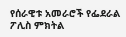የሰራዊቱ አመራሮች የፌደራል ፖሊስ ምክትል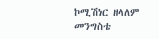ኮሚሽነር ዘላለም መንግስቴ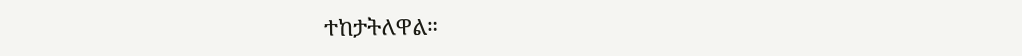ተከታትለዋል።